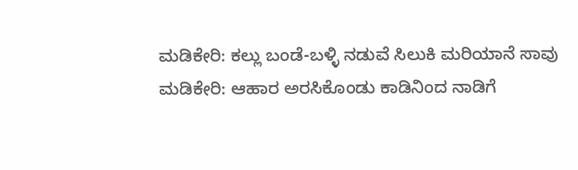ಮಡಿಕೇರಿ: ಕಲ್ಲು ಬಂಡೆ-ಬಳ್ಳಿ ನಡುವೆ ಸಿಲುಕಿ ಮರಿಯಾನೆ ಸಾವು
ಮಡಿಕೇರಿ: ಆಹಾರ ಅರಸಿಕೊಂಡು ಕಾಡಿನಿಂದ ನಾಡಿಗೆ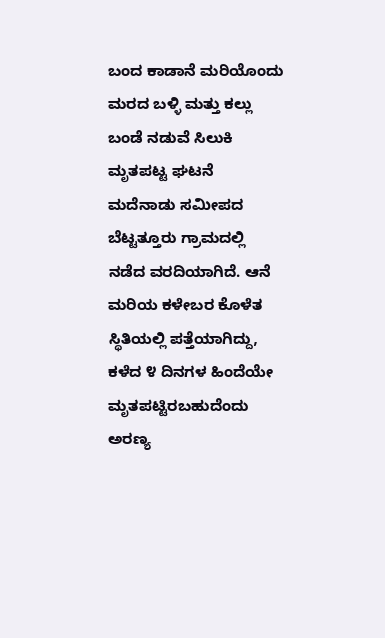ಬಂದ ಕಾಡಾನೆ ಮರಿಯೊಂದು ಮರದ ಬಳ್ಳಿ ಮತ್ತು ಕಲ್ಲು ಬಂಡೆ ನಡುವೆ ಸಿಲುಕಿ ಮೃತಪಟ್ಟ ಘಟನೆ ಮದೆನಾಡು ಸಮೀಪದ ಬೆಟ್ಟತ್ತೂರು ಗ್ರಾಮದಲ್ಲಿ ನಡೆದ ವರದಿಯಾಗಿದೆ. ಆನೆ ಮರಿಯ ಕಳೇಬರ ಕೊಳೆತ ಸ್ಥಿತಿಯಲ್ಲಿ ಪತ್ತೆಯಾಗಿದ್ದು, ಕಳೆದ ೪ ದಿನಗಳ ಹಿಂದೆಯೇ ಮೃತಪಟ್ಟಿರಬಹುದೆಂದು ಅರಣ್ಯ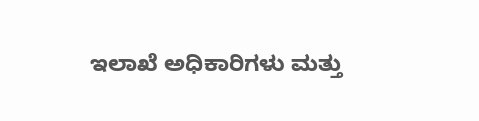ಇಲಾಖೆ ಅಧಿಕಾರಿಗಳು ಮತ್ತು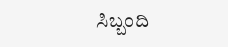ಸಿಬ್ಬಂದಿ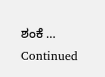ಶಂಕೆ … Continued